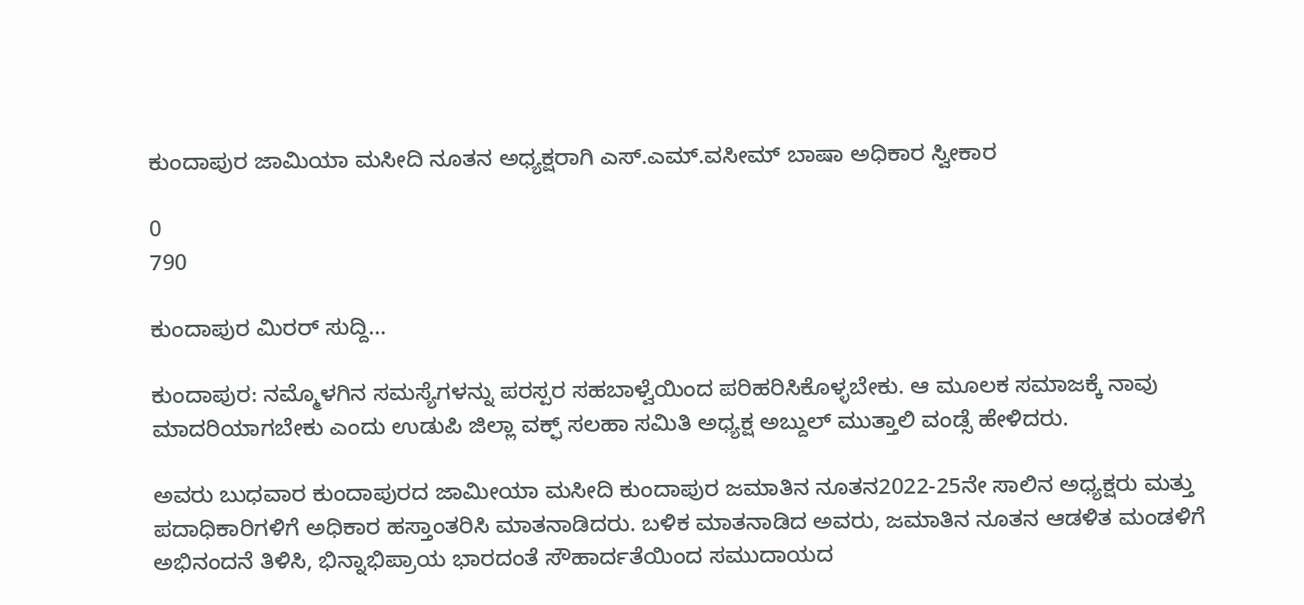ಕುಂದಾಪುರ ಜಾಮಿಯಾ ಮಸೀದಿ ನೂತನ ಅಧ್ಯಕ್ಷರಾಗಿ ಎಸ್.ಎಮ್.ವಸೀಮ್ ಬಾಷಾ ಅಧಿಕಾರ ಸ್ವೀಕಾರ

0
790

ಕುಂದಾಪುರ ಮಿರರ್ ಸುದ್ದಿ…

ಕುಂದಾಪುರ: ನಮ್ಮೊಳಗಿನ ಸಮಸ್ಯೆಗಳನ್ನು ಪರಸ್ಪರ ಸಹಬಾಳ್ವೆಯಿಂದ ಪರಿಹರಿಸಿಕೊಳ್ಳಬೇಕು. ಆ ಮೂಲಕ ಸಮಾಜಕ್ಕೆ ನಾವು ಮಾದರಿಯಾಗಬೇಕು ಎಂದು ಉಡುಪಿ ಜಿಲ್ಲಾ ವಕ್ಫ್ ಸಲಹಾ ಸಮಿತಿ ಅಧ್ಯಕ್ಷ ಅಬ್ದುಲ್ ಮುತ್ತಾಲಿ ವಂಡ್ಸೆ ಹೇಳಿದರು.

ಅವರು ಬುಧವಾರ ಕುಂದಾಪುರದ ಜಾಮೀಯಾ ಮಸೀದಿ ಕುಂದಾಪುರ ಜಮಾತಿನ ನೂತನ2022-25ನೇ ಸಾಲಿನ ಅಧ್ಯಕ್ಷರು ಮತ್ತು ಪದಾಧಿಕಾರಿಗಳಿಗೆ ಅಧಿಕಾರ ಹಸ್ತಾಂತರಿಸಿ ಮಾತನಾಡಿದರು. ಬಳಿಕ ಮಾತನಾಡಿದ ಅವರು, ಜಮಾತಿನ ನೂತನ ಆಡಳಿತ ಮಂಡಳಿಗೆ ಅಭಿನಂದನೆ ತಿಳಿಸಿ, ಭಿನ್ನಾಭಿಪ್ರಾಯ ಭಾರದಂತೆ ಸೌಹಾರ್ದತೆಯಿಂದ ಸಮುದಾಯದ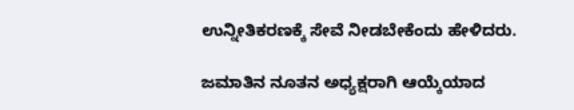ಉನ್ನೀತಿಕರಣಕ್ಕೆ ಸೇವೆ ನೀಡಬೇಕೆಂದು ಹೇಳಿದರು.

ಜಮಾತಿನ ನೂತನ ಅಧ್ಯಕ್ಷರಾಗಿ ಆಯ್ಕೆಯಾದ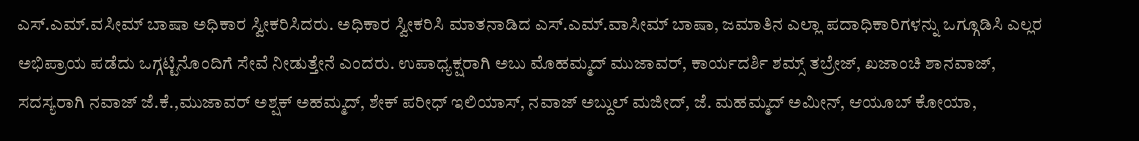ಎಸ್.ಎಮ್.ವಸೀಮ್ ಬಾಷಾ ಅಧಿಕಾರ ಸ್ವೀಕರಿಸಿದರು. ಅಧಿಕಾರ ಸ್ವೀಕರಿಸಿ ಮಾತನಾಡಿದ ಎಸ್.ಎಮ್.ವಾಸೀಮ್ ಬಾಷಾ, ಜಮಾತಿನ ಎಲ್ಲಾ ಪದಾಧಿಕಾರಿಗಳನ್ನು ಒಗ್ಗೂಡಿಸಿ ಎಲ್ಲರ ಅಭಿಪ್ರಾಯ ಪಡೆದು ಒಗ್ಗಟ್ಟಿನೊಂದಿಗೆ ಸೇವೆ ನೀಡುತ್ತೇನೆ ಎಂದರು. ಉಪಾಧ್ಯಕ್ಷರಾಗಿ ಅಬು ಮೊಹಮ್ಮದ್ ಮುಜಾವರ್, ಕಾರ್ಯದರ್ಶಿ ಶಮ್ಸ್ ತಬ್ರೇಜ್, ಖಜಾಂಚಿ ಶಾನವಾಜ್, ಸದಸ್ಯರಾಗಿ ನವಾಜ್ ಜೆ.ಕೆ.,ಮುಜಾವರ್ ಅಶ್ಷಕ್ ಅಹಮ್ಮದ್, ಶೇಕ್ ಪರೀಧ್ ಇಲಿಯಾಸ್, ನವಾಜ್ ಅಬ್ದುಲ್ ಮಜೀದ್, ಜೆ. ಮಹಮ್ಮದ್ ಅಮೀನ್, ಆಯೂಬ್ ಕೋಯಾ,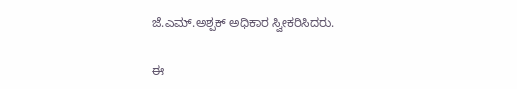ಜೆ.ಎಮ್.ಅಶ್ಪಕ್ ಅಧಿಕಾರ ಸ್ವೀಕರಿಸಿದರು.

ಈ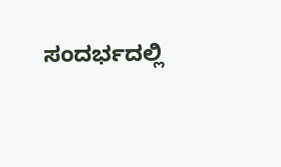ಸಂದರ್ಭದಲ್ಲಿ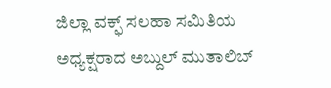ಜಿಲ್ಲಾ ವಕ್ಫ್ ಸಲಹಾ ಸಮಿತಿಯ ಅಧ್ಯಕ್ಷರಾದ ಅಬ್ದುಲ್ ಮುತಾಲಿಬ್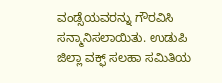ವಂಡ್ಸೆಯವರನ್ನು ಗೌರವಿಸಿ ಸನ್ಮಾನಿಸಲಾಯಿತು. ಉಡುಪಿ ಜಿಲ್ಲಾ ವಕ್ಫ್ ಸಲಹಾ ಸಮಿತಿಯ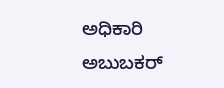ಅಧಿಕಾರಿ ಅಬುಬಕರ್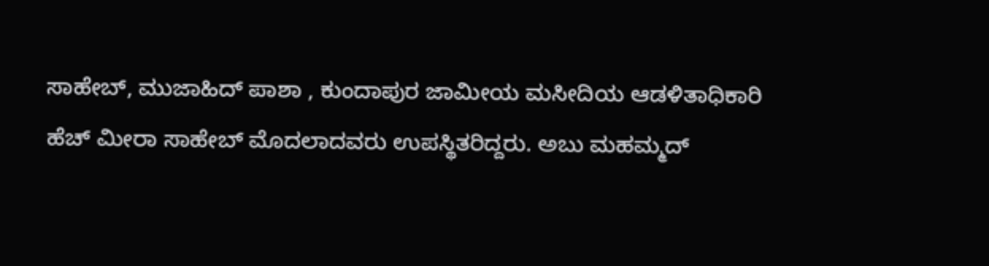ಸಾಹೇಬ್, ಮುಜಾಹಿದ್ ಪಾಶಾ , ಕುಂದಾಪುರ ಜಾಮೀಯ ಮಸೀದಿಯ ಆಡಳಿತಾಧಿಕಾರಿ ಹೆಚ್ ಮೀರಾ ಸಾಹೇಬ್ ಮೊದಲಾದವರು ಉಪಸ್ಥಿತರಿದ್ದರು. ಅಬು ಮಹಮ್ಮದ್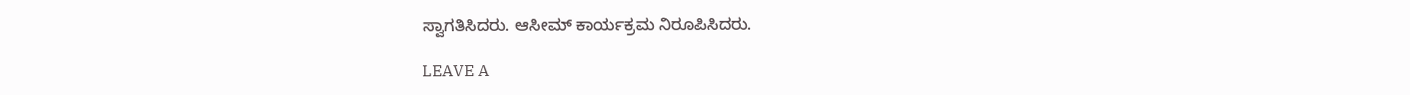ಸ್ವಾಗತಿಸಿದರು. ಆಸೀಮ್ ಕಾರ್ಯಕ್ರಮ ನಿರೂಪಿಸಿದರು.

LEAVE A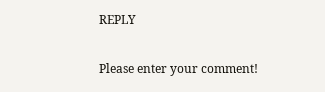REPLY

Please enter your comment!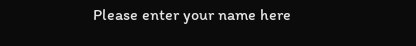Please enter your name here